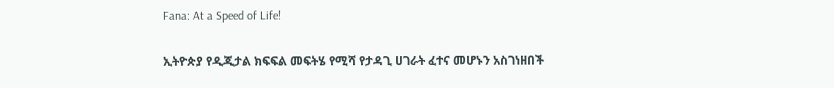Fana: At a Speed of Life!

ኢትዮጵያ የዲጂታል ክፍፍል መፍትሄ የሚሻ የታዳጊ ሀገራት ፈተና መሆኑን አስገነዘበች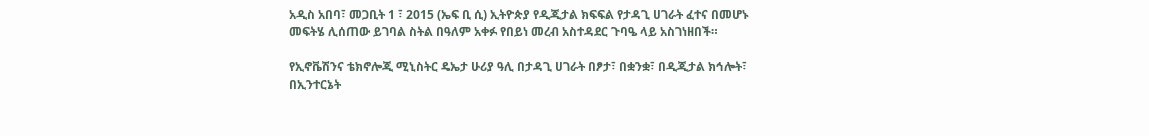አዲስ አበባ፣ መጋቢት 1 ፣ 2015 (ኤፍ ቢ ሲ) ኢትዮጵያ የዲጂታል ክፍፍል የታዳጊ ሀገራት ፈተና በመሆኑ መፍትሄ ሊሰጠው ይገባል ስትል በዓለም አቀፉ የበይነ መረብ አስተዳደር ጉባዔ ላይ አስገነዘበች።

የኢኖቬሽንና ቴክኖሎጂ ሚኒስትር ዴኤታ ሁሪያ ዓሊ በታዳጊ ሀገራት በፆታ፣ በቋንቋ፣ በዲጂታል ክኅሎት፣ በኢንተርኔት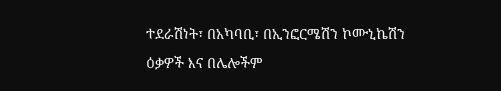ተደራሽነት፣ በአካባቢ፣ በኢንፎርሜሽን ኮሙኒኬሽን ዕቃዎች እና በሌሎችም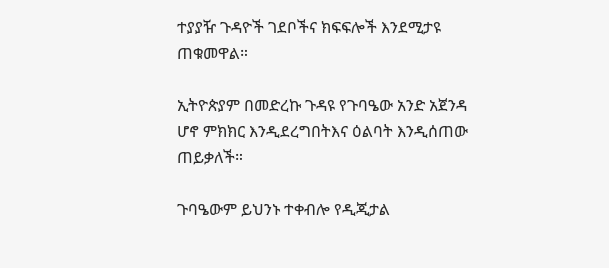ተያያዥ ጉዳዮች ገደቦችና ክፍፍሎች እንደሚታዩ ጠቁመዋል።

ኢትዮጵያም በመድረኩ ጉዳዩ የጉባዔው አንድ አጀንዳ ሆኖ ምክክር እንዲደረግበትእና ዕልባት እንዲሰጠው ጠይቃለች።

ጉባዔውም ይህንኑ ተቀብሎ የዲጂታል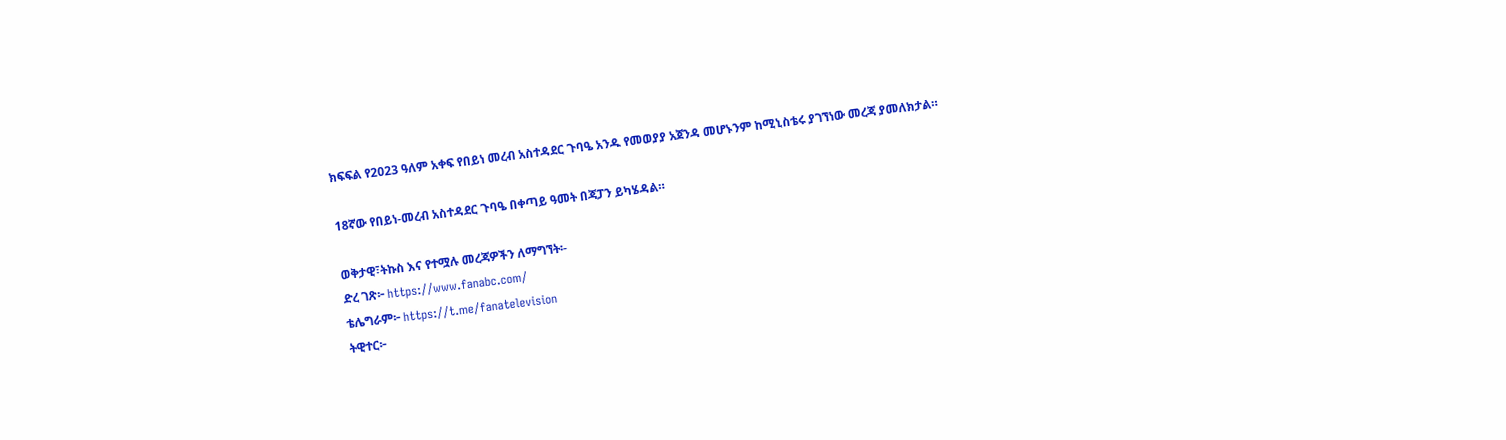ክፍፍል የ2023 ዓለም አቀፍ የበይነ መረብ አስተዳደር ጉባዔ አንዱ የመወያያ አጀንዳ መሆኑንም ከሚኒስቴሩ ያገኘነው መረጃ ያመለክታል።

18ኛው የበይነ-መረብ አስተዳደር ጉባዔ በቀጣይ ዓመት በጃፓን ይካሄዳል።

ወቅታዊ፣ትኩስ እና የተሟሉ መረጃዎችን ለማግኘት፡-
ድረ ገጽ፦ https://www.fanabc.com/
ቴሌግራም፦ https://t.me/fanatelevision
ትዊተር፦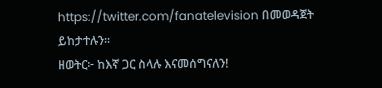https://twitter.com/fanatelevision በመወዳጀት ይከታተሉን፡፡
ዘወትር፦ ከእኛ ጋር ስላሉ እናመሰግናለን!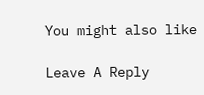You might also like

Leave A Reply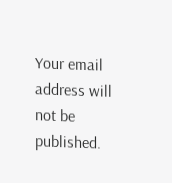Your email address will not be published.